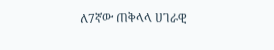ለ7ኛው ጠቅላላ ሀገራዊ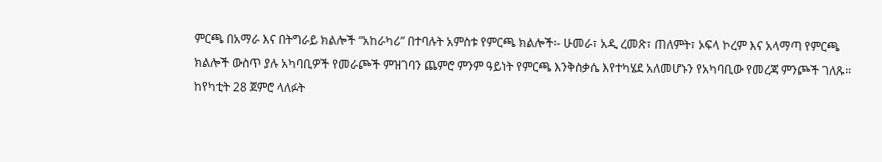ምርጫ በአማራ እና በትግራይ ክልሎች “አከራካሪ” በተባሉት አምስቱ የምርጫ ክልሎች፡- ሁመራ፣ አዲ ረመጽ፣ ጠለምት፣ ኦፍላ ኮረም እና አላማጣ የምርጫ ክልሎች ውስጥ ያሉ አካባቢዎች የመራጮች ምዝገባን ጨምሮ ምንም ዓይነት የምርጫ እንቅስቃሴ እየተካሄደ አለመሆኑን የአካባቢው የመረጃ ምንጮች ገለጹ።
ከየካቲት 28 ጀምሮ ላለፉት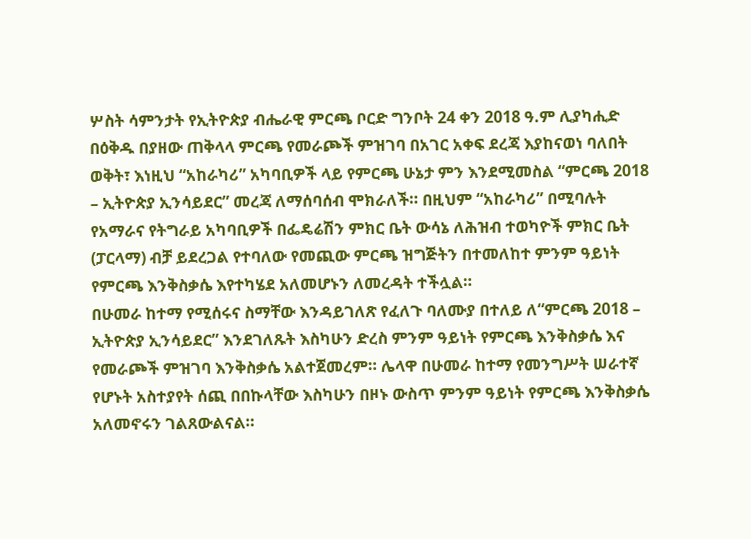ሦስት ሳምንታት የኢትዮጵያ ብሔራዊ ምርጫ ቦርድ ግንቦት 24 ቀን 2018 ዓ.ም ሊያካሒድ በዕቅዱ በያዘው ጠቅላላ ምርጫ የመራጮች ምዝገባ በአገር አቀፍ ደረጃ እያከናወነ ባለበት ወቅት፣ እነዚህ “አከራካሪ” አካባቢዎች ላይ የምርጫ ሁኔታ ምን እንደሚመስል “ምርጫ 2018 – ኢትዮጵያ ኢንሳይደር” መረጃ ለማሰባሰብ ሞክራለች። በዚህም “አከራካሪ” በሚባሉት የአማራና የትግራይ አካባቢዎች በፌዴሬሽን ምክር ቤት ውሳኔ ለሕዝብ ተወካዮች ምክር ቤት (ፓርላማ) ብቻ ይደረጋል የተባለው የመጪው ምርጫ ዝግጅትን በተመለከተ ምንም ዓይነት የምርጫ እንቅስቃሴ እየተካሄደ አለመሆኑን ለመረዳት ተችሏል።
በሁመራ ከተማ የሚሰሩና ስማቸው እንዳይገለጽ የፈለጉ ባለሙያ በተለይ ለ“ምርጫ 2018 – ኢትዮጵያ ኢንሳይደር” እንደገለጹት እስካሁን ድረስ ምንም ዓይነት የምርጫ እንቅስቃሴ እና የመራጮች ምዝገባ እንቅስቃሴ አልተጀመረም። ሌላዋ በሁመራ ከተማ የመንግሥት ሠራተኛ የሆኑት አስተያየት ሰጪ በበኩላቸው እስካሁን በዞኑ ውስጥ ምንም ዓይነት የምርጫ እንቅስቃሴ አለመኖሩን ገልጸውልናል።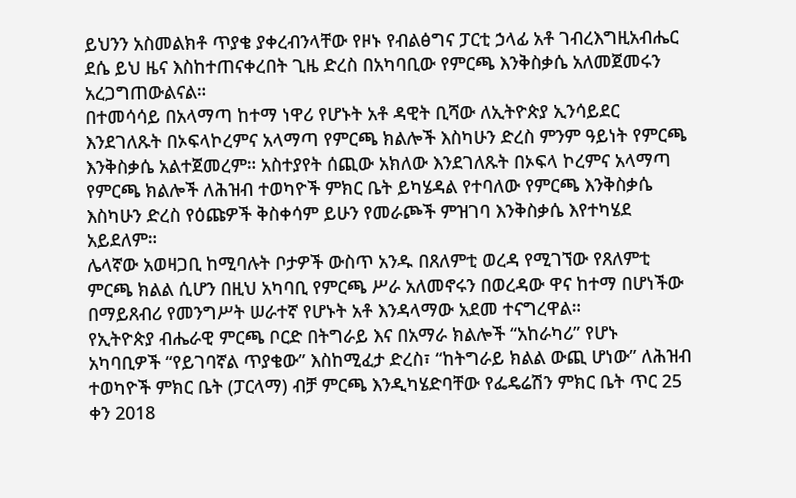ይህንን አስመልክቶ ጥያቄ ያቀረብንላቸው የዞኑ የብልፅግና ፓርቲ ኃላፊ አቶ ገብረእግዚአብሔር ደሴ ይህ ዜና እስከተጠናቀረበት ጊዜ ድረስ በአካባቢው የምርጫ እንቅስቃሴ አለመጀመሩን አረጋግጠውልናል።
በተመሳሳይ በአላማጣ ከተማ ነዋሪ የሆኑት አቶ ዳዊት ቢሻው ለኢትዮጵያ ኢንሳይደር እንደገለጹት በኦፍላኮረምና አላማጣ የምርጫ ክልሎች እስካሁን ድረስ ምንም ዓይነት የምርጫ እንቅስቃሴ አልተጀመረም። አስተያየት ሰጪው አክለው እንደገለጹት በኦፍላ ኮረምና አላማጣ የምርጫ ክልሎች ለሕዝብ ተወካዮች ምክር ቤት ይካሄዳል የተባለው የምርጫ እንቅስቃሴ እስካሁን ድረስ የዕጩዎች ቅስቀሳም ይሁን የመራጮች ምዝገባ እንቅስቃሴ እየተካሄደ አይደለም።
ሌላኛው አወዛጋቢ ከሚባሉት ቦታዎች ውስጥ አንዱ በጸለምቲ ወረዳ የሚገኘው የጸለምቲ ምርጫ ክልል ሲሆን በዚህ አካባቢ የምርጫ ሥራ አለመኖሩን በወረዳው ዋና ከተማ በሆነችው በማይጸብሪ የመንግሥት ሠራተኛ የሆኑት አቶ እንዳላማው አደመ ተናግረዋል።
የኢትዮጵያ ብሔራዊ ምርጫ ቦርድ በትግራይ እና በአማራ ክልሎች “አከራካሪ” የሆኑ አካባቢዎች “የይገባኛል ጥያቄው” እስከሚፈታ ድረስ፣ “ከትግራይ ክልል ውጪ ሆነው” ለሕዝብ ተወካዮች ምክር ቤት (ፓርላማ) ብቻ ምርጫ እንዲካሄድባቸው የፌዴሬሽን ምክር ቤት ጥር 25 ቀን 2018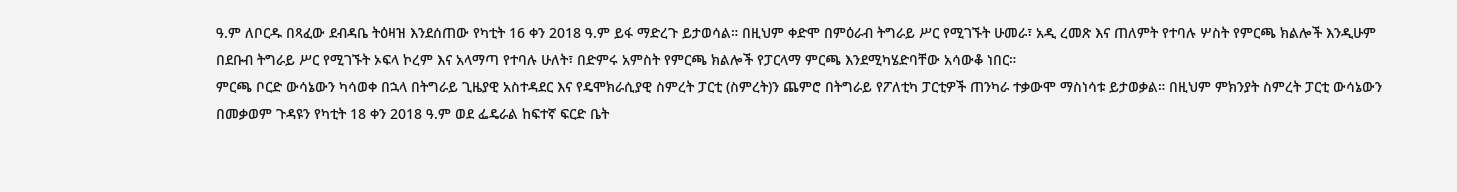ዓ.ም ለቦርዱ በጻፈው ደብዳቤ ትዕዛዝ እንደሰጠው የካቲት 16 ቀን 2018 ዓ.ም ይፋ ማድረጉ ይታወሳል። በዚህም ቀድሞ በምዕራብ ትግራይ ሥር የሚገኙት ሁመራ፣ አዲ ረመጽ እና ጠለምት የተባሉ ሦስት የምርጫ ክልሎች እንዲሁም በደቡብ ትግራይ ሥር የሚገኙት ኦፍላ ኮረም እና አላማጣ የተባሉ ሁለት፣ በድምሩ አምስት የምርጫ ክልሎች የፓርላማ ምርጫ እንደሚካሄድባቸው አሳውቆ ነበር።
ምርጫ ቦርድ ውሳኔውን ካሳወቀ በኋላ በትግራይ ጊዜያዊ አስተዳደር እና የዴሞክራሲያዊ ስምረት ፓርቲ (ስምረት)ን ጨምሮ በትግራይ የፖለቲካ ፓርቲዎች ጠንካራ ተቃውሞ ማስነሳቱ ይታወቃል። በዚህም ምክንያት ስምረት ፓርቲ ውሳኔውን በመቃወም ጉዳዩን የካቲት 18 ቀን 2018 ዓ.ም ወደ ፌዴራል ከፍተኛ ፍርድ ቤት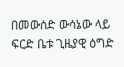በመውሰድ ውሳኔው ላይ ፍርድ ቤቱ ጊዜያዊ ዕግድ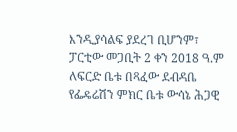እንዲያሳልፍ ያደረገ ቢሆንም፣ ፓርቲው መጋቢት 2 ቀን 2018 ዓ.ም ለፍርድ ቤቱ በጻፈው ደብዳቤ የፌዴሬሽን ምክር ቤቱ ውሳኔ ሕጋዊ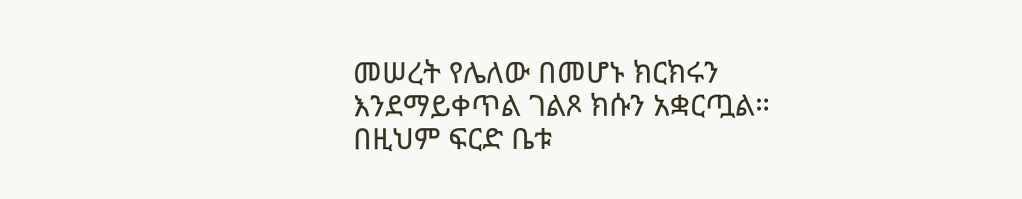መሠረት የሌለው በመሆኑ ክርክሩን እንደማይቀጥል ገልጾ ክሱን አቋርጧል። በዚህም ፍርድ ቤቱ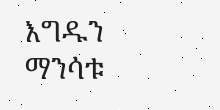እግዱን ማንሳቱ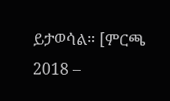ይታወሳል። [ምርጫ 2018 –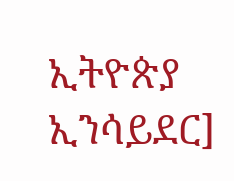ኢትዮጵያ ኢንሳይደር]